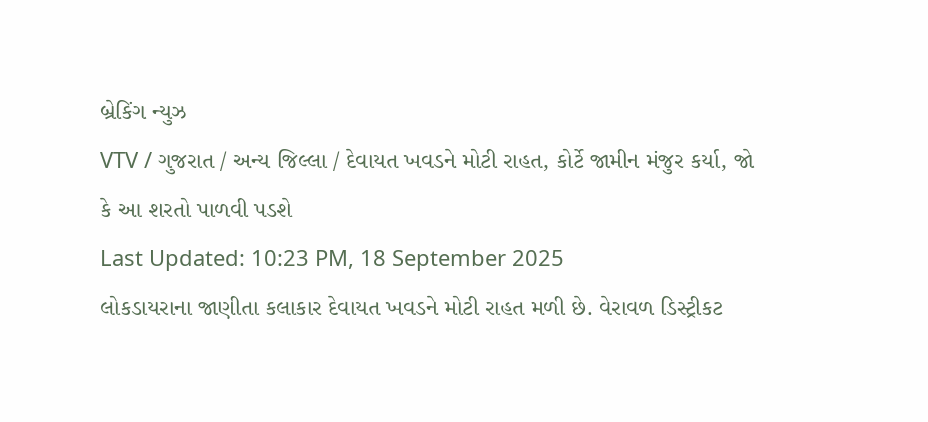બ્રેકિંગ ન્યુઝ
VTV / ગુજરાત / અન્ય જિલ્લા / દેવાયત ખવડને મોટી રાહત, કોર્ટે જામીન મંજુર કર્યા, જો કે આ શરતો પાળવી પડશે
Last Updated: 10:23 PM, 18 September 2025
લોકડાયરાના જાણીતા કલાકાર દેવાયત ખવડને મોટી રાહત મળી છે. વેરાવળ ડિસ્ટ્રીકટ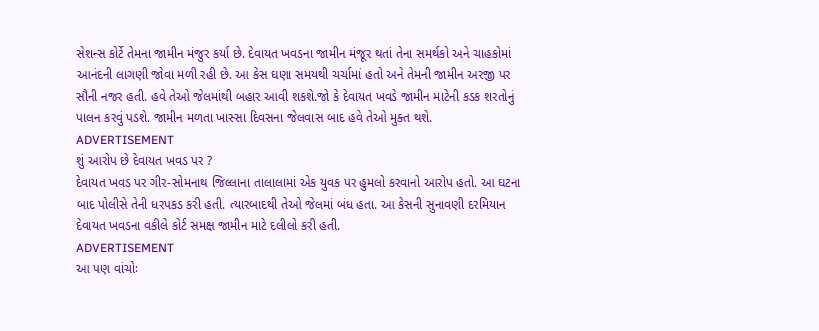સેશન્સ કોર્ટે તેમના જામીન મંજુર કર્યા છે. દેવાયત ખવડના જામીન મંજૂર થતાં તેના સમર્થકો અને ચાહકોમાં આનંદની લાગણી જોવા મળી રહી છે. આ કેસ ઘણા સમયથી ચર્ચામાં હતો અને તેમની જામીન અરજી પર સૌની નજર હતી. હવે તેઓ જેલમાંથી બહાર આવી શકશે.જો કે દેવાયત ખવડે જામીન માટેની કડક શરતોનું પાલન કરવું પડશે. જામીન મળતા ખાસ્સા દિવસના જેલવાસ બાદ હવે તેઓ મુક્ત થશે.
ADVERTISEMENT
શું આરોપ છે દેવાયત ખવડ પર ?
દેવાયત ખવડ પર ગીર-સોમનાથ જિલ્લાના તાલાલામાં એક યુવક પર હુમલો કરવાનો આરોપ હતો. આ ઘટના બાદ પોલીસે તેની ધરપકડ કરી હતી. ત્યારબાદથી તેઓ જેલમાં બંધ હતા. આ કેસની સુનાવણી દરમિયાન દેવાયત ખવડના વકીલે કોર્ટ સમક્ષ જામીન માટે દલીલો કરી હતી.
ADVERTISEMENT
આ પણ વાંચોઃ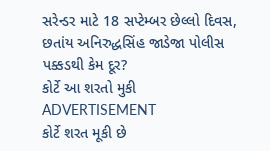સરેન્ડર માટે 18 સપ્ટેમ્બર છેલ્લો દિવસ, છતાંય અનિરુદ્ધસિંહ જાડેજા પોલીસ પક્કડથી કેમ દૂર?
કોર્ટે આ શરતો મુકી
ADVERTISEMENT
કોર્ટે શરત મૂકી છે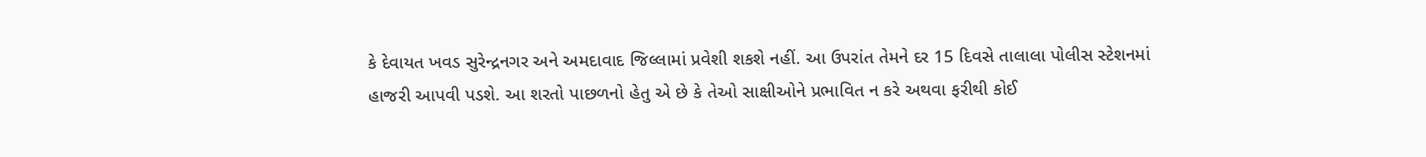કે દેવાયત ખવડ સુરેન્દ્રનગર અને અમદાવાદ જિલ્લામાં પ્રવેશી શકશે નહીં. આ ઉપરાંત તેમને દર 15 દિવસે તાલાલા પોલીસ સ્ટેશનમાં હાજરી આપવી પડશે. આ શરતો પાછળનો હેતુ એ છે કે તેઓ સાક્ષીઓને પ્રભાવિત ન કરે અથવા ફરીથી કોઈ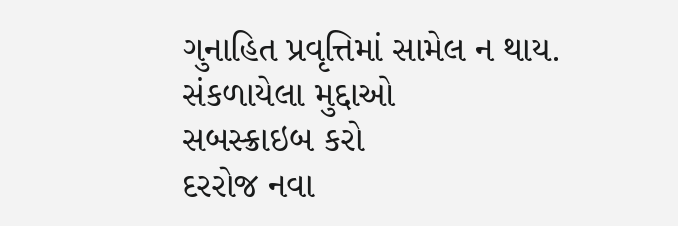ગુનાહિત પ્રવૃત્તિમાં સામેલ ન થાય.
સંકળાયેલા મુદ્દાઓ
સબસ્ક્રાઇબ કરો
દરરોજ નવા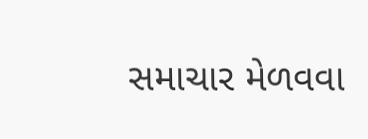સમાચાર મેળવવા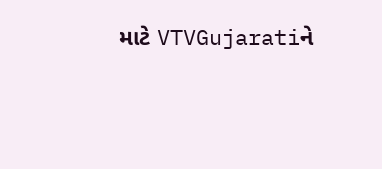માટે VTVGujaratiને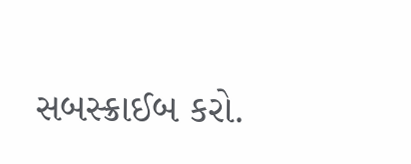સબસ્ક્રાઈબ કરો.